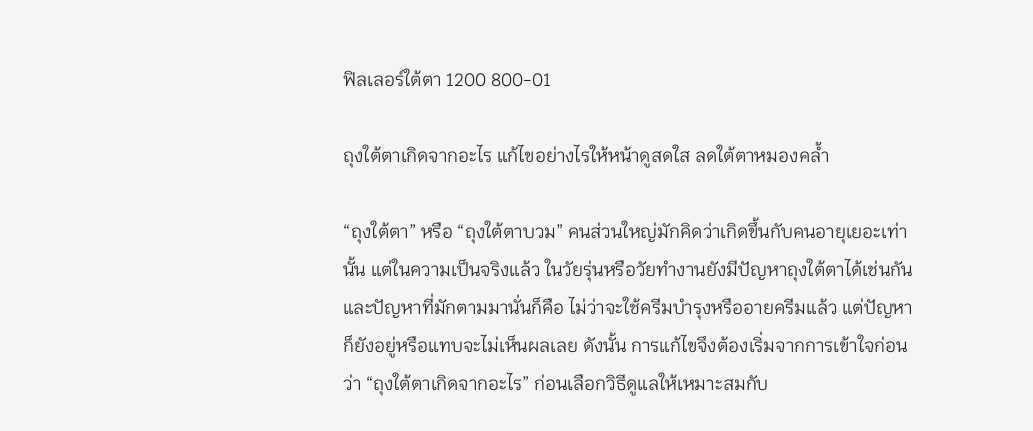ฟิลเลอร์ใต้ตา 1200 800-01

ถุงใต้ตาเกิดจากอะไร แก้ไขอย่างไรให้หน้าดูสดใส ลดใต้ตาหมองคล้ำ

“ถุงใต้ตา” หรือ “ถุงใต้ตาบวม” คนส่วนใหญ่มักคิดว่าเกิดขึ้นกับคนอายุเยอะเท่านั้น แต่ในความเป็นจริงแล้ว ในวัยรุ่นหรือวัยทำงานยังมีปัญหาถุงใต้ตาได้เช่นกัน และปัญหาที่มักตามมานั่นก็คือ ไม่ว่าจะใช้ครีมบำรุงหรืออายครีมแล้ว แต่ปัญหาก็ยังอยู่หรือแทบจะไม่เห็นผลเลย ดังนั้น การแก้ไขจึงต้องเริ่มจากการเข้าใจก่อนว่า “ถุงใต้ตาเกิดจากอะไร” ก่อนเลือกวิธีดูแลให้เหมาะสมกับ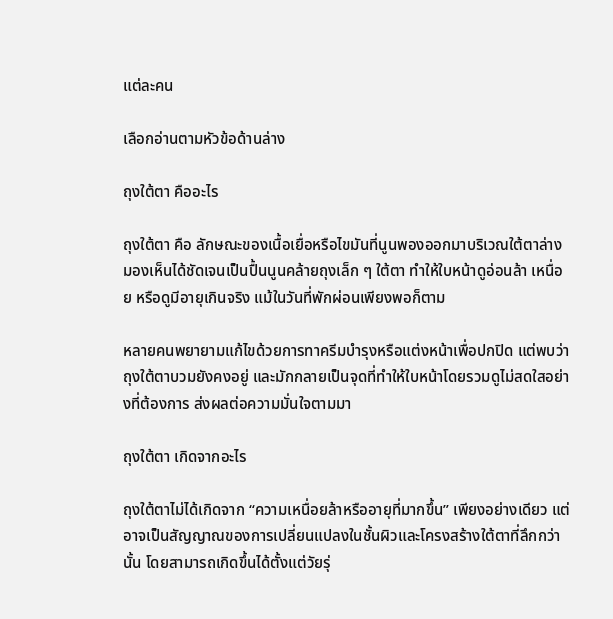แต่ละคน

เลือกอ่านตามหัวข้อด้านล่าง

ถุงใต้ตา คืออะไร

ถุงใต้ตา คือ ลักษณะของเนื้อเยื่อหรือไขมันที่นูนพองออกมาบริเวณใต้ตาล่าง มองเห็นได้ชัดเจนเป็นปื้นนูนคล้ายถุงเล็ก ๆ ใต้ตา ทำให้ใบหน้าดูอ่อนล้า เหนื่อย หรือดูมีอายุเกินจริง แม้ในวันที่พักผ่อนเพียงพอก็ตาม

หลายคนพยายามแก้ไขด้วยการทาครีมบำรุงหรือแต่งหน้าเพื่อปกปิด แต่พบว่าถุงใต้ตาบวมยังคงอยู่ และมักกลายเป็นจุดที่ทำให้ใบหน้าโดยรวมดูไม่สดใสอย่างที่ต้องการ ส่งผลต่อความมั่นใจตามมา

ถุงใต้ตา เกิดจากอะไร

ถุงใต้ตาไม่ได้เกิดจาก “ความเหนื่อยล้าหรืออายุที่มากขึ้น” เพียงอย่างเดียว แต่อาจเป็นสัญญาณของการเปลี่ยนแปลงในชั้นผิวและโครงสร้างใต้ตาที่ลึกกว่านั้น โดยสามารถเกิดขึ้นได้ตั้งแต่วัยรุ่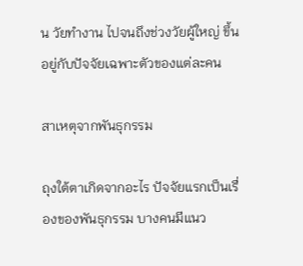น วัยทำงาน ไปจนถึงช่วงวัยผู้ใหญ่ ขึ้นอยู่กับปัจจัยเฉพาะตัวของแต่ละคน

สาเหตุจากพันธุกรรม

ถุงใต้ตาเกิดจากอะไร ปัจจัยแรกเป็นเรื่องของพันธุกรรม บางคนมีแนว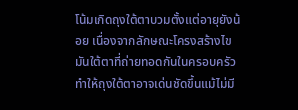โน้มเกิดถุงใต้ตาบวมตั้งแต่อายุยังน้อย เนื่องจากลักษณะโครงสร้างไขมันใต้ตาที่ถ่ายทอดกันในครอบครัว ทำให้ถุงใต้ตาอาจเด่นชัดขึ้นแม้ไม่มี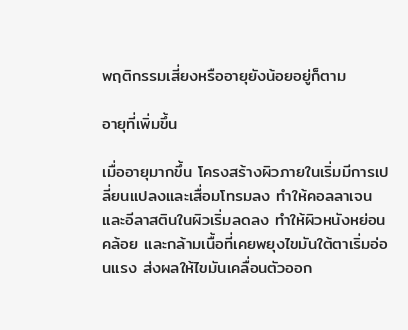พฤติกรรมเสี่ยงหรืออายุยังน้อยอยู่ก็ตาม

อายุที่เพิ่มขึ้น

เมื่ออายุมากขึ้น โครงสร้างผิวภายในเริ่มมีการเปลี่ยนแปลงและเสื่อมโทรมลง ทำให้คอลลาเจนและอีลาสตินในผิวเริ่มลดลง ทำให้ผิวหนังหย่อนคล้อย และกล้ามเนื้อที่เคยพยุงไขมันใต้ตาเริ่มอ่อนแรง ส่งผลให้ไขมันเคลื่อนตัวออก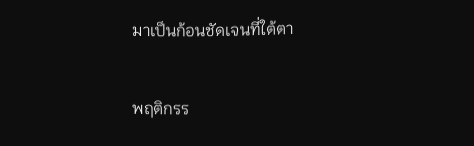มาเป็นก้อนชัดเจนที่ใต้ตา

พฤติกรร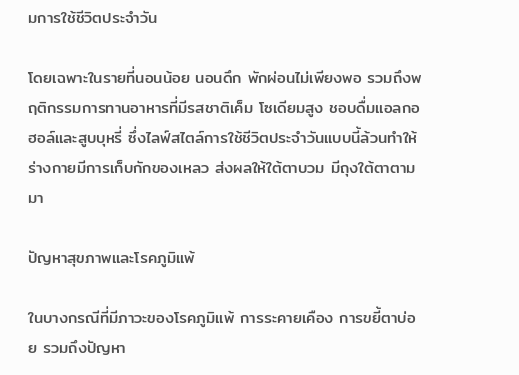มการใช้ชีวิตประจำวัน

โดยเฉพาะในรายที่นอนน้อย นอนดึก พักผ่อนไม่เพียงพอ รวมถึงพฤติกรรมการทานอาหารที่มีรสชาติเค็ม โซเดียมสูง ชอบดื่มแอลกอฮอล์และสูบบุหรี่ ซึ่งไลฟ์สไตล์การใช้ชีวิตประจำวันแบบนี้ล้วนทำให้ร่างกายมีการเก็บกักของเหลว ส่งผลให้ใต้ตาบวม มีถุงใต้ตาตามมา

ปัญหาสุขภาพและโรคภูมิแพ้

ในบางกรณีที่มีภาวะของโรคภูมิแพ้ การระคายเคือง การขยี้ตาบ่อย รวมถึงปัญหา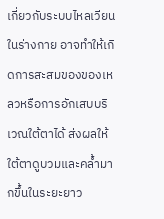เกี่ยวกับระบบไหลเวียนในร่างกาย อาจทำให้เกิดการสะสมของของเหลวหรือการอักเสบบริเวณใต้ตาได้ ส่งผลให้ใต้ตาดูบวมและคล้ำมากขึ้นในระยะยาว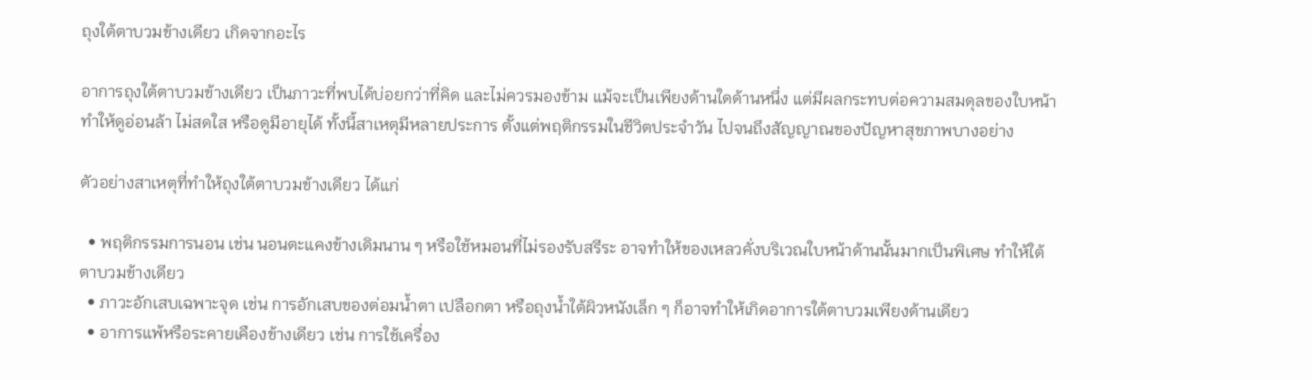ถุงใต้ตาบวมข้างเดียว เกิดจากอะไร

อาการถุงใต้ตาบวมข้างเดียว เป็นภาวะที่พบได้บ่อยกว่าที่คิด และไม่ควรมองข้าม แม้จะเป็นเพียงด้านใดด้านหนึ่ง แต่มีผลกระทบต่อความสมดุลของใบหน้า ทำให้ดูอ่อนล้า ไม่สดใส หรือดูมีอายุได้ ทั้งนี้สาเหตุมีหลายประการ ตั้งแต่พฤติกรรมในชีวิตประจำวัน ไปจนถึงสัญญาณของปัญหาสุขภาพบางอย่าง

ตัวอย่างสาเหตุที่ทำให้ถุงใต้ตาบวมข้างเดียว ได้แก่

  • พฤติกรรมการนอน เช่น นอนตะแคงข้างเดิมนาน ๆ หรือใช้หมอนที่ไม่รองรับสรีระ อาจทำให้ของเหลวคั่งบริเวณใบหน้าด้านนั้นมากเป็นพิเศษ ทำให้ใต้ตาบวมข้างเดียว
  • ภาวะอักเสบเฉพาะจุด เช่น การอักเสบของต่อมน้ำตา เปลือกตา หรือถุงน้ำใต้ผิวหนังเล็ก ๆ ก็อาจทำให้เกิดอาการใต้ตาบวมเพียงด้านเดียว
  • อาการแพ้หรือระคายเคืองข้างเดียว เช่น การใช้เครื่อง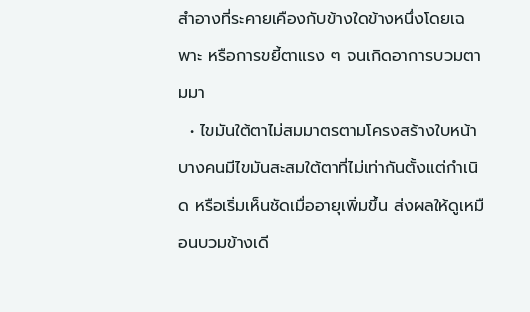สำอางที่ระคายเคืองกับข้างใดข้างหนึ่งโดยเฉพาะ หรือการขยี้ตาแรง ๆ จนเกิดอาการบวมตามมา
  • ไขมันใต้ตาไม่สมมาตรตามโครงสร้างใบหน้า บางคนมีไขมันสะสมใต้ตาที่ไม่เท่ากันตั้งแต่กำเนิด หรือเริ่มเห็นชัดเมื่ออายุเพิ่มขึ้น ส่งผลให้ดูเหมือนบวมข้างเดี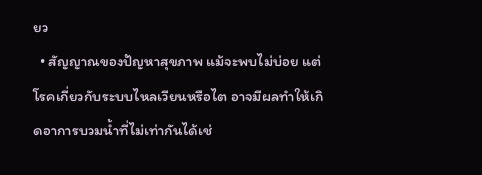ยว
  • สัญญาณของปัญหาสุขภาพ แม้จะพบไม่บ่อย แต่โรคเกี่ยวกับระบบไหลเวียนหรือไต อาจมีผลทำให้เกิดอาการบวมน้ำที่ไม่เท่ากันได้เช่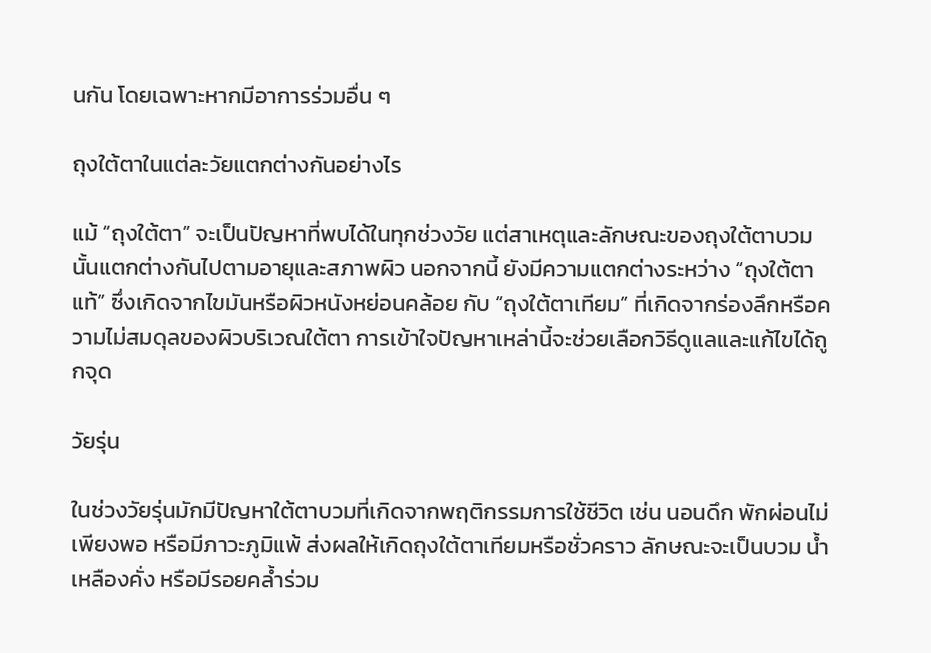นกัน โดยเฉพาะหากมีอาการร่วมอื่น ๆ

ถุงใต้ตาในแต่ละวัยแตกต่างกันอย่างไร

แม้ “ถุงใต้ตา” จะเป็นปัญหาที่พบได้ในทุกช่วงวัย แต่สาเหตุและลักษณะของถุงใต้ตาบวมนั้นแตกต่างกันไปตามอายุและสภาพผิว นอกจากนี้ ยังมีความแตกต่างระหว่าง “ถุงใต้ตาแท้” ซึ่งเกิดจากไขมันหรือผิวหนังหย่อนคล้อย กับ “ถุงใต้ตาเทียม” ที่เกิดจากร่องลึกหรือความไม่สมดุลของผิวบริเวณใต้ตา การเข้าใจปัญหาเหล่านี้จะช่วยเลือกวิธีดูแลและแก้ไขได้ถูกจุด

วัยรุ่น

ในช่วงวัยรุ่นมักมีปัญหาใต้ตาบวมที่เกิดจากพฤติกรรมการใช้ชีวิต เช่น นอนดึก พักผ่อนไม่เพียงพอ หรือมีภาวะภูมิแพ้ ส่งผลให้เกิดถุงใต้ตาเทียมหรือชั่วคราว ลักษณะจะเป็นบวม น้ำเหลืองคั่ง หรือมีรอยคล้ำร่วม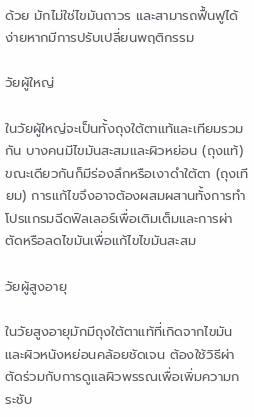ด้วย มักไม่ใช่ไขมันถาวร และสามารถฟื้นฟูได้ง่ายหากมีการปรับเปลี่ยนพฤติกรรม

วัยผู้ใหญ่

ในวัยผู้ใหญ่จะเป็นทั้งถุงใต้ตาแท้และเทียมรวมกัน บางคนมีไขมันสะสมและผิวหย่อน (ถุงแท้) ขณะเดียวกันก็มีร่องลึกหรือเงาดำใต้ตา (ถุงเทียม) การแก้ไขจึงอาจต้องผสมผสานทั้งการทำโปรแกรมฉีดฟิลเลอร์เพื่อเติมเต็มและการผ่าตัดหรือลดไขมันเพื่อแก้ไขไขมันสะสม

วัยผู้สูงอายุ

ในวัยสูงอายุมักมีถุงใต้ตาแท้ที่เกิดจากไขมันและผิวหนังหย่อนคล้อยชัดเจน ต้องใช้วิธีผ่าตัดร่วมกับการดูแลผิวพรรณเพื่อเพิ่มความกระชับ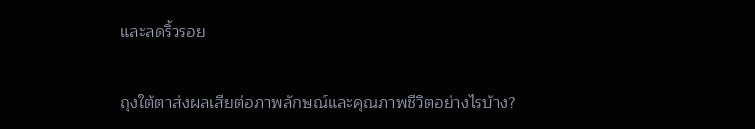และลดริ้วรอย

ถุงใต้ตาส่งผลเสียต่อภาพลักษณ์และคุณภาพชีวิตอย่างไรบ้าง?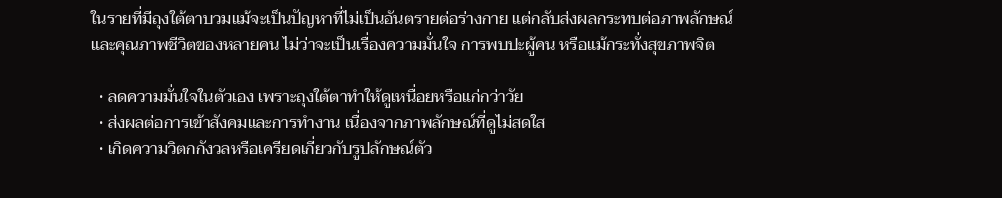ในรายที่มีถุงใต้ตาบวมแม้จะเป็นปัญหาที่ไม่เป็นอันตรายต่อร่างกาย แต่กลับส่งผลกระทบต่อภาพลักษณ์และคุณภาพชีวิตของหลายคน ไม่ว่าจะเป็นเรื่องความมั่นใจ การพบปะผู้คน หรือแม้กระทั่งสุขภาพจิต

  • ลดความมั่นใจในตัวเอง เพราะถุงใต้ตาทำให้ดูเหนื่อยหรือแก่กว่าวัย
  • ส่งผลต่อการเข้าสังคมและการทำงาน เนื่องจากภาพลักษณ์ที่ดูไม่สดใส
  • เกิดความวิตกกังวลหรือเครียดเกี่ยวกับรูปลักษณ์ตัว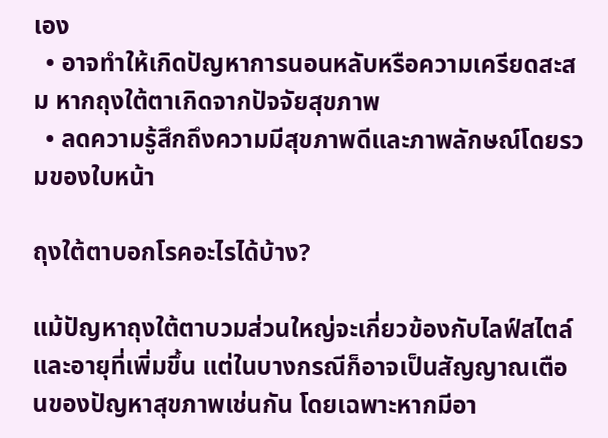เอง
  • อาจทำให้เกิดปัญหาการนอนหลับหรือความเครียดสะสม หากถุงใต้ตาเกิดจากปัจจัยสุขภาพ
  • ลดความรู้สึกถึงความมีสุขภาพดีและภาพลักษณ์โดยรวมของใบหน้า

ถุงใต้ตาบอกโรคอะไรได้บ้าง?

แม้ปัญหาถุงใต้ตาบวมส่วนใหญ่จะเกี่ยวข้องกับไลฟ์สไตล์และอายุที่เพิ่มขึ้น แต่ในบางกรณีก็อาจเป็นสัญญาณเตือนของปัญหาสุขภาพเช่นกัน โดยเฉพาะหากมีอา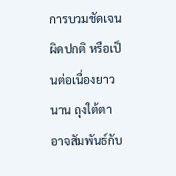การบวมชัดเจน ผิดปกติ หรือเป็นต่อเนื่องยาวนาน ถุงใต้ตาอาจสัมพันธ์กับ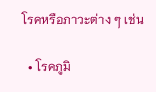โรคหรือภาวะต่าง ๆ เช่น

  • โรคภูมิ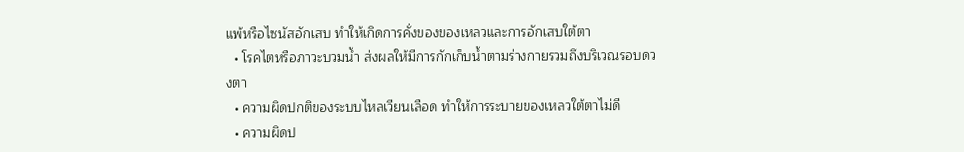แพ้หรือไซนัสอักเสบ ทำให้เกิดการคั่งของของเหลวและการอักเสบใต้ตา
  • โรคไตหรือภาวะบวมน้ำ ส่งผลให้มีการกักเก็บน้ำตามร่างกายรวมถึงบริเวณรอบดวงตา
  • ความผิดปกติของระบบไหลเวียนเลือด ทำให้การระบายของเหลวใต้ตาไม่ดี
  • ความผิดป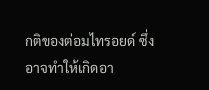กติของต่อมไทรอยด์ ซึ่งอาจทำให้เกิดอา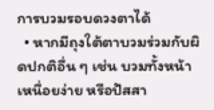การบวมรอบดวงตาได้
  • หากมีถุงใต้ตาบวมร่วมกับผิดปกติอื่น ๆ เช่น บวมทั้งหน้า เหนื่อยง่าย หรือปัสสา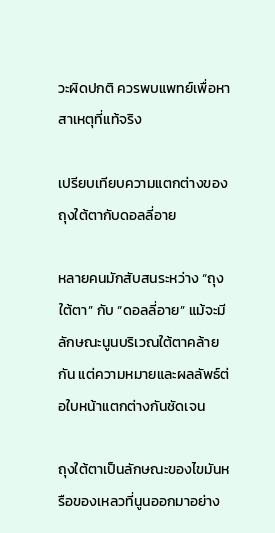วะผิดปกติ ควรพบแพทย์เพื่อหาสาเหตุที่แท้จริง

เปรียบเทียบความแตกต่างของถุงใต้ตากับดอลลี่อาย

หลายคนมักสับสนระหว่าง “ถุงใต้ตา” กับ “ดอลลี่อาย” แม้จะมีลักษณะนูนบริเวณใต้ตาคล้ายกัน แต่ความหมายและผลลัพธ์ต่อใบหน้าแตกต่างกันชัดเจน

ถุงใต้ตาเป็นลักษณะของไขมันหรือของเหลวที่นูนออกมาอย่าง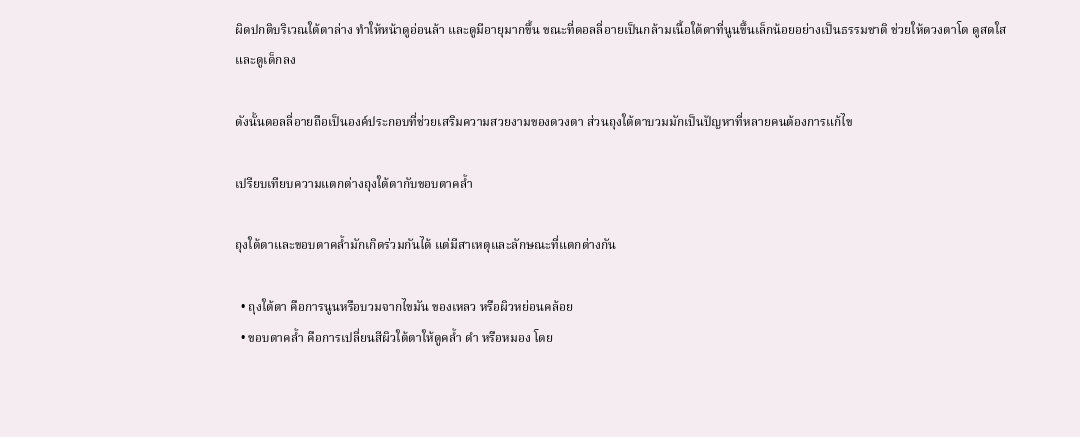ผิดปกติบริเวณใต้ตาล่าง ทำให้หน้าดูอ่อนล้า และดูมีอายุมากขึ้น ขณะที่ดอลลี่อายเป็นกล้ามเนื้อใต้ตาที่นูนขึ้นเล็กน้อยอย่างเป็นธรรมชาติ ช่วยให้ดวงตาโต ดูสดใส และดูเด็กลง

ดังนั้นดอลลี่อายถือเป็นองค์ประกอบที่ช่วยเสริมความสวยงามของดวงตา ส่วนถุงใต้ตาบวมมักเป็นปัญหาที่หลายคนต้องการแก้ไข

เปรียบเทียบความแตกต่างถุงใต้ตากับขอบตาคล้ำ

ถุงใต้ตาและขอบตาคล้ำมักเกิดร่วมกันได้ แต่มีสาเหตุและลักษณะที่แตกต่างกัน

  • ถุงใต้ตา คือการนูนหรือบวมจากไขมัน ของเหลว หรือผิวหย่อนคล้อย
  • ขอบตาคล้ำ คือการเปลี่ยนสีผิวใต้ตาให้ดูคล้ำ ดำ หรือหมอง โดย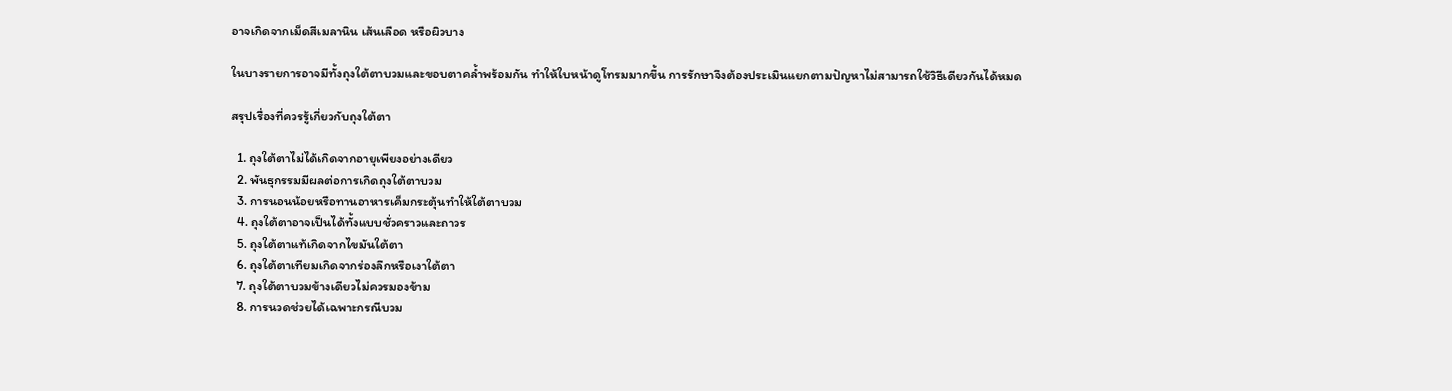อาจเกิดจากเม็ดสีเมลานิน เส้นเลือด หรือผิวบาง

ในบางรายการอาจมีทั้งถุงใต้ตาบวมและขอบตาคล้ำพร้อมกัน ทำให้ใบหน้าดูโทรมมากขึ้น การรักษาจึงต้องประเมินแยกตามปัญหาไม่สามารถใช้วิธีเดียวกันได้หมด

สรุปเรื่องที่ควรรู้เกี่ยวกับถุงใต้ตา

  1. ถุงใต้ตาไม่ได้เกิดจากอายุเพียงอย่างเดียว
  2. พันธุกรรมมีผลต่อการเกิดถุงใต้ตาบวม
  3. การนอนน้อยหรือทานอาหารเค็มกระตุ้นทำให้ใต้ตาบวม
  4. ถุงใต้ตาอาจเป็นได้ทั้งแบบชั่วคราวและถาวร
  5. ถุงใต้ตาแท้เกิดจากไขมันใต้ตา
  6. ถุงใต้ตาเทียมเกิดจากร่องลึกหรือเงาใต้ตา
  7. ถุงใต้ตาบวมข้างเดียวไม่ควรมองข้าม
  8. การนวดช่วยได้เฉพาะกรณีบวม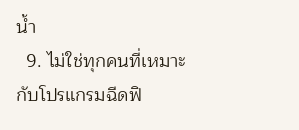น้ำ
  9. ไม่ใช่ทุกคนที่เหมาะกับโปรแกรมฉีดฟิ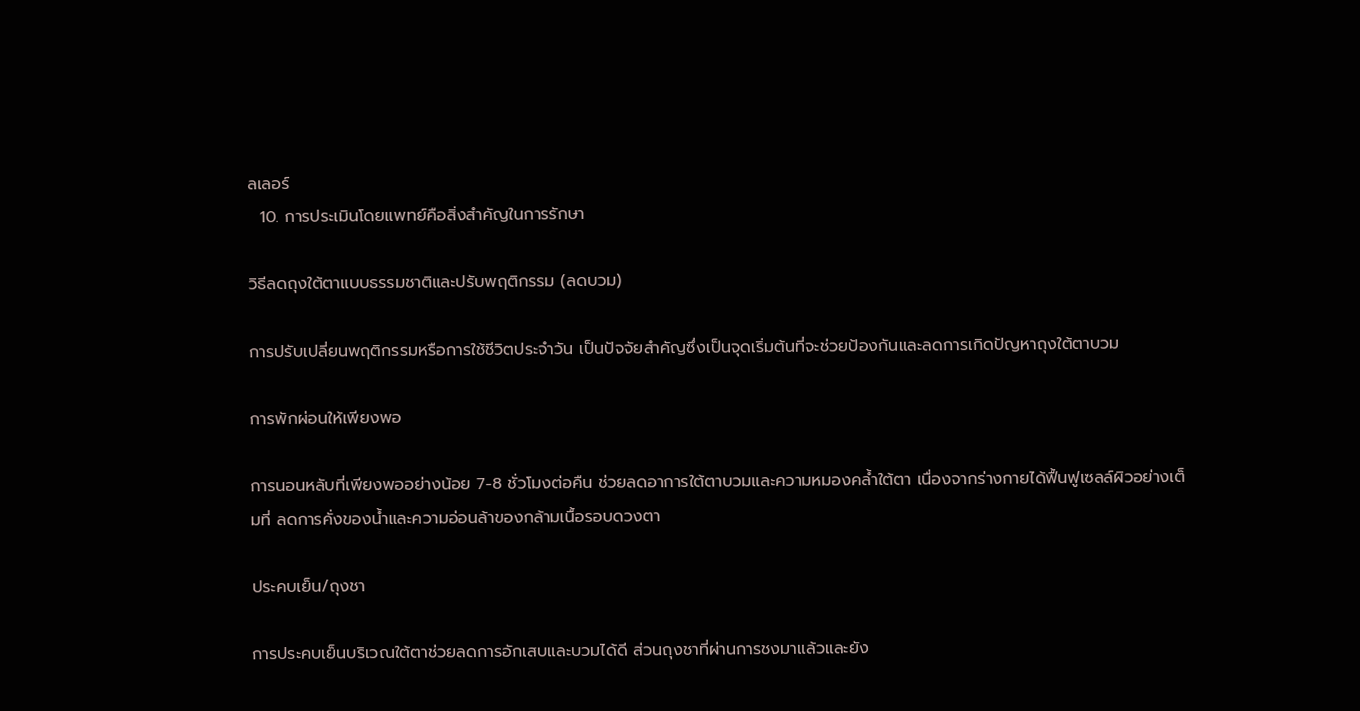ลเลอร์
  10. การประเมินโดยแพทย์คือสิ่งสำคัญในการรักษา

วิธีลดถุงใต้ตาแบบธรรมชาติและปรับพฤติกรรม (ลดบวม)

การปรับเปลี่ยนพฤติกรรมหรือการใช้ชีวิตประจำวัน เป็นปัจจัยสำคัญซึ่งเป็นจุดเริ่มต้นที่จะช่วยป้องกันและลดการเกิดปัญหาถุงใต้ตาบวม

การพักผ่อนให้เพียงพอ

การนอนหลับที่เพียงพออย่างน้อย 7-8 ชั่วโมงต่อคืน ช่วยลดอาการใต้ตาบวมและความหมองคล้ำใต้ตา เนื่องจากร่างกายได้ฟื้นฟูเซลล์ผิวอย่างเต็มที่ ลดการคั่งของน้ำและความอ่อนล้าของกล้ามเนื้อรอบดวงตา

ประคบเย็น/ถุงชา

การประคบเย็นบริเวณใต้ตาช่วยลดการอักเสบและบวมได้ดี ส่วนถุงชาที่ผ่านการชงมาแล้วและยัง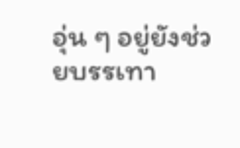อุ่น ๆ อยู่ยังช่วยบรรเทา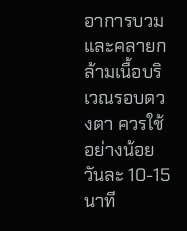อาการบวมและคลายกล้ามเนื้อบริเวณรอบดวงตา ควรใช้อย่างน้อยวันละ 10-15 นาที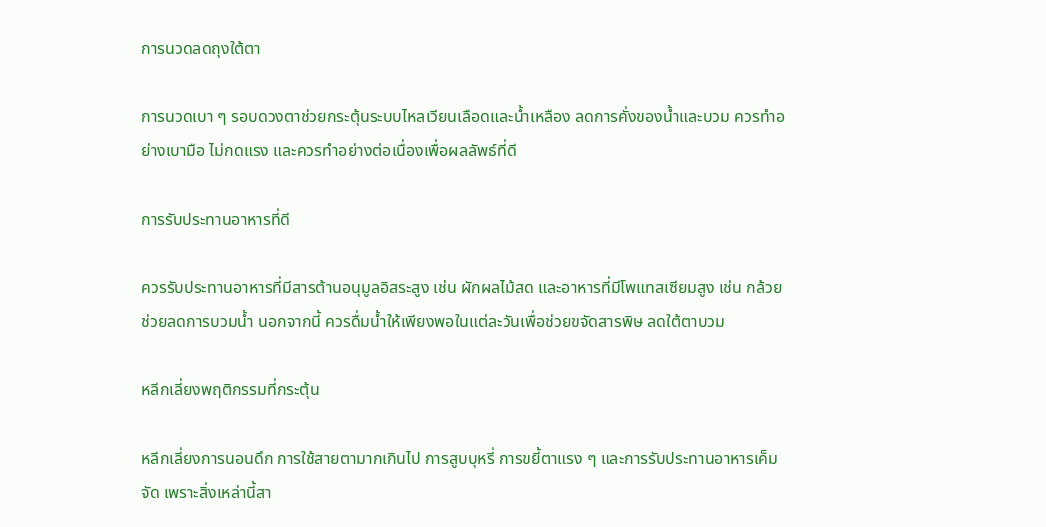การนวดลดถุงใต้ตา

การนวดเบา ๆ รอบดวงตาช่วยกระตุ้นระบบไหลเวียนเลือดและน้ำเหลือง ลดการคั่งของน้ำและบวม ควรทำอย่างเบามือ ไม่กดแรง และควรทำอย่างต่อเนื่องเพื่อผลลัพธ์ที่ดี

การรับประทานอาหารที่ดี

ควรรับประทานอาหารที่มีสารต้านอนุมูลอิสระสูง เช่น ผักผลไม้สด และอาหารที่มีโพแทสเซียมสูง เช่น กล้วย ช่วยลดการบวมน้ำ นอกจากนี้ ควรดื่มน้ำให้เพียงพอในแต่ละวันเพื่อช่วยขจัดสารพิษ ลดใต้ตาบวม

หลีกเลี่ยงพฤติกรรมที่กระตุ้น

หลีกเลี่ยงการนอนดึก การใช้สายตามากเกินไป การสูบบุหรี่ การขยี้ตาแรง ๆ และการรับประทานอาหารเค็มจัด เพราะสิ่งเหล่านี้สา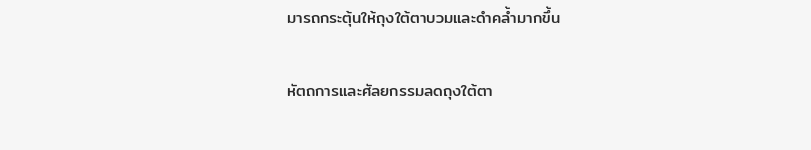มารถกระตุ้นให้ถุงใต้ตาบวมและดำคล้ำมากขึ้น

หัตถการและศัลยกรรมลดถุงใต้ตา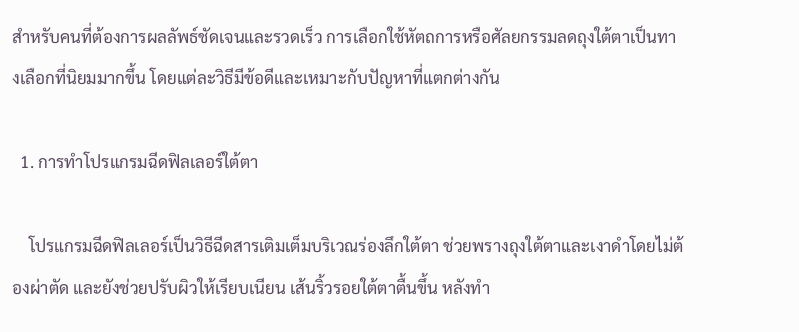สำหรับคนที่ต้องการผลลัพธ์ชัดเจนและรวดเร็ว การเลือกใช้หัตถการหรือศัลยกรรมลดถุงใต้ตาเป็นทางเลือกที่นิยมมากขึ้น โดยแต่ละวิธีมีข้อดีและเหมาะกับปัญหาที่แตกต่างกัน

  1. การทำโปรแกรมฉีดฟิลเลอร์ใต้ตา

    โปรแกรมฉีดฟิลเลอร์เป็นวิธีฉีดสารเติมเต็มบริเวณร่องลึกใต้ตา ช่วยพรางถุงใต้ตาและเงาดำโดยไม่ต้องผ่าตัด และยังช่วยปรับผิวให้เรียบเนียน เส้นริ้วรอยใต้ตาตื้นขึ้น หลังทำ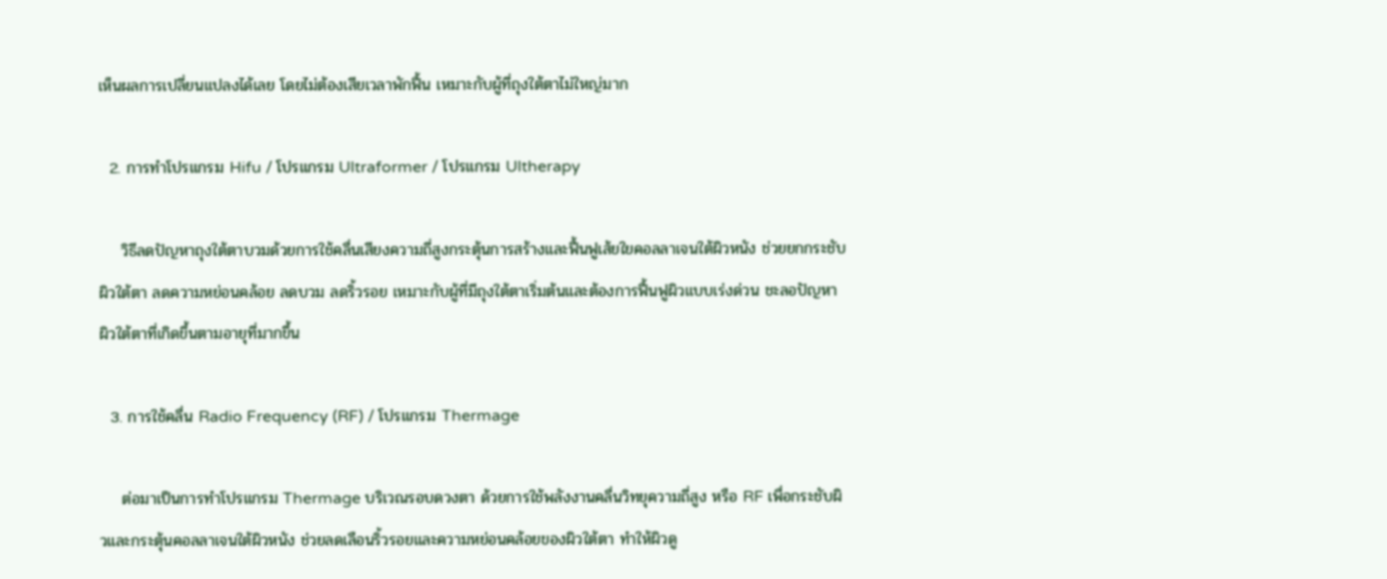เห็นผลการเปลี่ยนแปลงได้เลย โดยไม่ต้องเสียเวลาพักฟื้น เหมาะกับผู้ที่ถุงใต้ตาไม่ใหญ่มาก

  2. การทำโปรแกรม Hifu / โปรแกรม Ultraformer / โปรแกรม Ultherapy

    วิธีลดปัญหาถุงใต้ตาบวมด้วยการใช้คลื่นเสียงความถี่สูงกระตุ้นการสร้างและฟื้นฟูเส้ยใยคอลลาเจนใต้ผิวหนัง ช่วยยกกระชับผิวใต้ตา ลดความหย่อนคล้อย ลดบวม ลดริ้วรอย เหมาะกับผู้ที่มีถุงใต้ตาเริ่มต้นและต้องการฟื้นฟูผิวแบบเร่งด่วน ชะลอปัญหาผิวใต้ตาที่เกิดขึ้นตามอายุที่มากขึ้น

  3. การใช้คลื่น Radio Frequency (RF) / โปรแกรม Thermage

    ต่อมาเป็นการทำโปรแกรม Thermage บริเวณรอบดวงตา ด้วยการใช้พลังงานคลื่นวิทยุความถี่สูง หรือ RF เพื่อกระชับผิวและกระตุ้นคอลลาเจนใต้ผิวหนัง ช่วยลดเลือนริ้วรอยและความหย่อนคล้อยของผิวใต้ตา ทำให้ผิวดู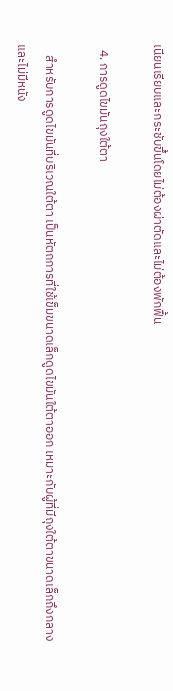เนียนเรียบและกระชับขึ้นโดยไม่ต้องผ่าตัดและไม่ต้องพักฟื้น

  4. การดูดไขมันถุงใต้ตา

    สำหรับการดูดไขมันที่บริเวณใต้ตา เป็นหัตถการที่ใช้เข็มขนาดเล็กดูดไขมันใต้ตาออก เหมาะกับผู้ที่มีถุงใต้ตาขนาดเล็กถึงกลางและไม่มีหนัง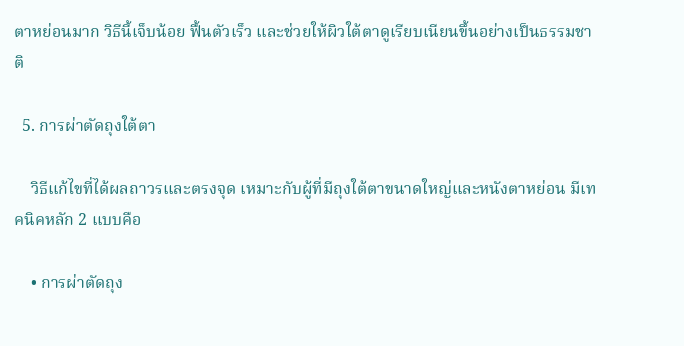ตาหย่อนมาก วิธีนี้เจ็บน้อย ฟื้นตัวเร็ว และช่วยให้ผิวใต้ตาดูเรียบเนียนขึ้นอย่างเป็นธรรมชาติ

  5. การผ่าตัดถุงใต้ตา

    วิธีแก้ไขที่ได้ผลถาวรและตรงจุด เหมาะกับผู้ที่มีถุงใต้ตาขนาดใหญ่และหนังตาหย่อน มีเทคนิคหลัก 2 แบบคือ

    • การผ่าตัดถุง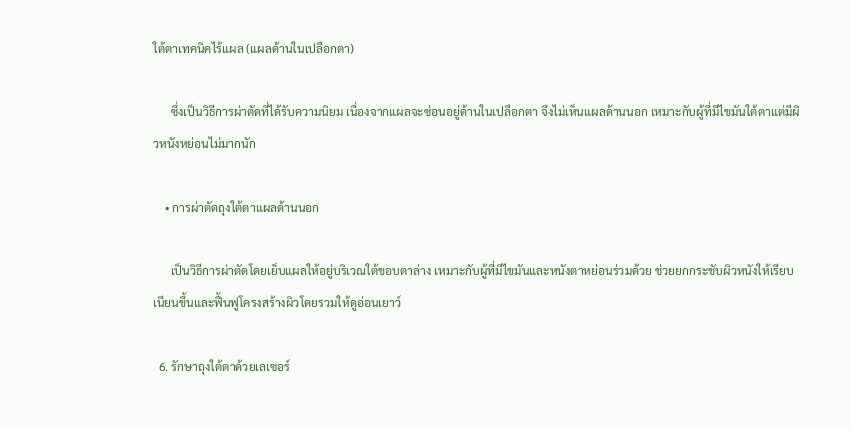ใต้ตาเทคนิคไร้แผล (แผลด้านในเปลือกตา)

      ซึ่งเป็นวิธีการผ่าตัดที่ได้รับความนิยม เนื่องจากแผลจะซ่อนอยู่ด้านในเปลือกตา จึงไม่เห็นแผลด้านนอก เหมาะกับผู้ที่มีไขมันใต้ตาแต่มีผิวหนังหย่อนไม่มากนัก

    • การผ่าตัดถุงใต้ตาแผลด้านนอก

      เป็นวิธีการผ่าตัดโดยเย็บแผลให้อยู่บริเวณใต้ขอบตาล่าง เหมาะกับผู้ที่มีไขมันและหนังตาหย่อนร่วมด้วย ช่วยยกกระชับผิวหนังให้เรียบเนียนขึ้นและฟื้นฟูโครงสร้างผิวโดยรวมให้ดูอ่อนเยาว์

  6. รักษาถุงใต้ตาด้วยเลเซอร์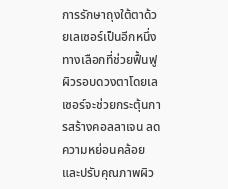การรักษาถุงใต้ตาด้วยเลเซอร์เป็นอีกหนึ่งทางเลือกที่ช่วยฟื้นฟูผิวรอบดวงตาโดยเลเซอร์จะช่วยกระตุ้นการสร้างคอลลาเจน ลดความหย่อนคล้อย และปรับคุณภาพผิว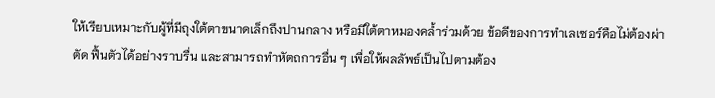ให้เรียบเหมาะกับผู้ที่มีถุงใต้ตาขนาดเล็กถึงปานกลาง หรือมีใต้ตาหมองคล้ำร่วมด้วย ข้อดีของการทำเลเซอร์คือไม่ต้องผ่าตัด ฟื้นตัวได้อย่างราบรื่น และสามารถทำหัตถการอื่น ๆ เพื่อให้ผลลัพธ์เป็นไปตามต้อง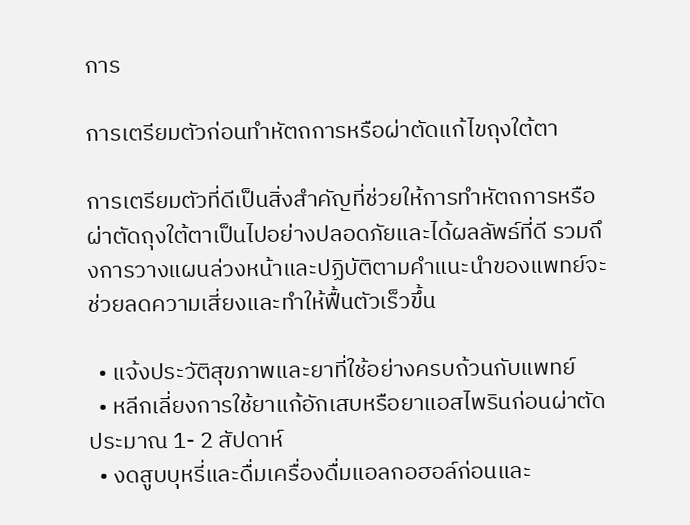การ

การเตรียมตัวก่อนทำหัตถการหรือผ่าตัดแก้ไขถุงใต้ตา

การเตรียมตัวที่ดีเป็นสิ่งสำคัญที่ช่วยให้การทำหัตถการหรือผ่าตัดถุงใต้ตาเป็นไปอย่างปลอดภัยและได้ผลลัพธ์ที่ดี รวมถึงการวางแผนล่วงหน้าและปฏิบัติตามคำแนะนำของแพทย์จะช่วยลดความเสี่ยงและทำให้ฟื้นตัวเร็วขึ้น

  • แจ้งประวัติสุขภาพและยาที่ใช้อย่างครบถ้วนกับแพทย์
  • หลีกเลี่ยงการใช้ยาแก้อักเสบหรือยาแอสไพรินก่อนผ่าตัดประมาณ 1- 2 สัปดาห์
  • งดสูบบุหรี่และดื่มเครื่องดื่มแอลกอฮอล์ก่อนและ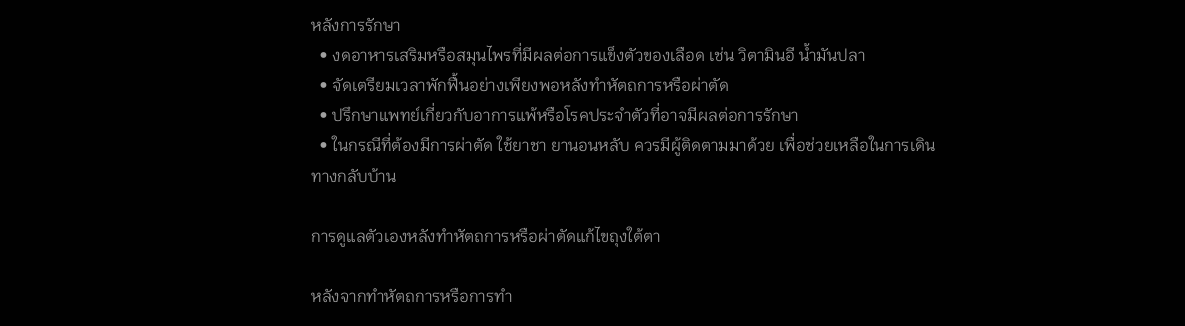หลังการรักษา
  • งดอาหารเสริมหรือสมุนไพรที่มีผลต่อการแข็งตัวของเลือด เช่น วิตามินอี น้ำมันปลา
  • จัดเตรียมเวลาพักฟื้นอย่างเพียงพอหลังทำหัตถการหรือผ่าตัด
  • ปรึกษาแพทย์เกี่ยวกับอาการแพ้หรือโรคประจำตัวที่อาจมีผลต่อการรักษา
  • ในกรณีที่ต้องมีการผ่าตัด ใช้ยาชา ยานอนหลับ ควรมีผู้ติดตามมาด้วย เพื่อช่วยเหลือในการเดินทางกลับบ้าน

การดูแลตัวเองหลังทำหัตถการหรือผ่าตัดแก้ไขถุงใต้ตา

หลังจากทำหัตถการหรือการทำ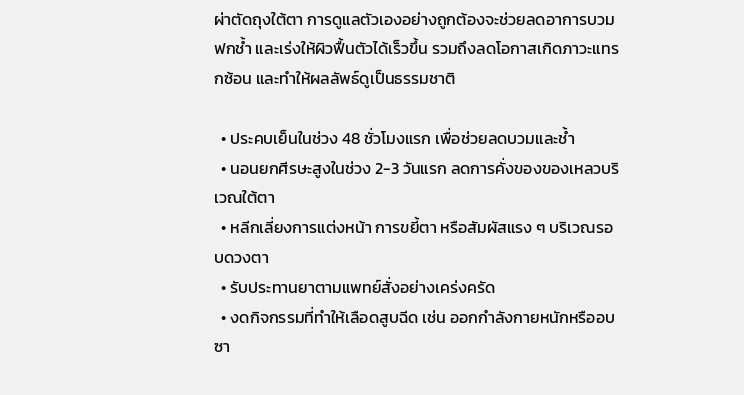ผ่าตัดถุงใต้ตา การดูแลตัวเองอย่างถูกต้องจะช่วยลดอาการบวม ฟกช้ำ และเร่งให้ผิวฟื้นตัวได้เร็วขึ้น รวมถึงลดโอกาสเกิดภาวะแทรกซ้อน และทำให้ผลลัพธ์ดูเป็นธรรมชาติ

  • ประคบเย็นในช่วง 48 ชั่วโมงแรก เพื่อช่วยลดบวมและช้ำ
  • นอนยกศีรษะสูงในช่วง 2-3 วันแรก ลดการคั่งของของเหลวบริเวณใต้ตา
  • หลีกเลี่ยงการแต่งหน้า การขยี้ตา หรือสัมผัสแรง ๆ บริเวณรอบดวงตา
  • รับประทานยาตามแพทย์สั่งอย่างเคร่งครัด
  • งดกิจกรรมที่ทำให้เลือดสูบฉีด เช่น ออกกำลังกายหนักหรืออบซา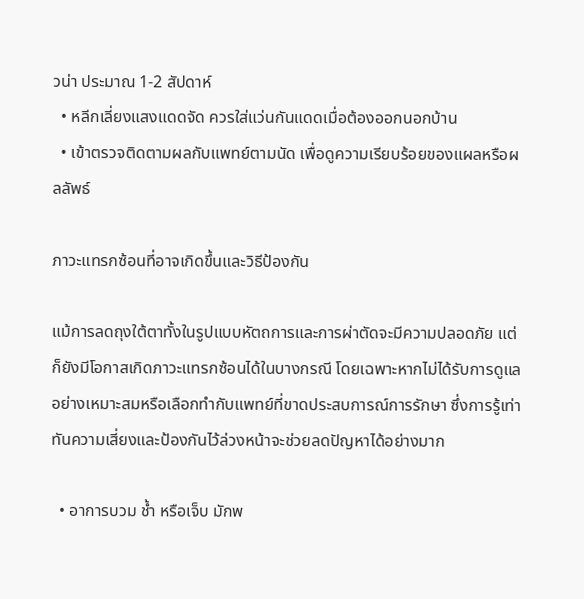วน่า ประมาณ 1-2 สัปดาห์
  • หลีกเลี่ยงแสงแดดจัด ควรใส่แว่นกันแดดเมื่อต้องออกนอกบ้าน
  • เข้าตรวจติดตามผลกับแพทย์ตามนัด เพื่อดูความเรียบร้อยของแผลหรือผลลัพธ์

ภาวะแทรกซ้อนที่อาจเกิดขึ้นและวิธีป้องกัน

แม้การลดถุงใต้ตาทั้งในรูปแบบหัตถการและการผ่าตัดจะมีความปลอดภัย แต่ก็ยังมีโอกาสเกิดภาวะแทรกซ้อนได้ในบางกรณี โดยเฉพาะหากไม่ได้รับการดูแลอย่างเหมาะสมหรือเลือกทำกับแพทย์ที่ขาดประสบการณ์การรักษา ซึ่งการรู้เท่าทันความเสี่ยงและป้องกันไว้ล่วงหน้าจะช่วยลดปัญหาได้อย่างมาก

  • อาการบวม ช้ำ หรือเจ็บ มักพ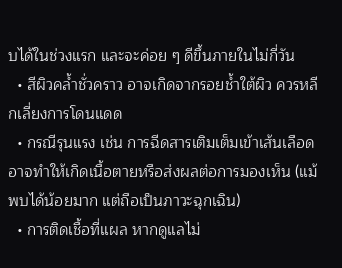บได้ในช่วงแรก และจะค่อย ๆ ดีขึ้นภายในไม่กี่วัน
  • สีผิวคล้ำชั่วคราว อาจเกิดจากรอยช้ำใต้ผิว ควรหลีกเลี่ยงการโดนแดด
  • กรณีรุนแรง เช่น การฉีดสารเติมเต็มเข้าเส้นเลือด อาจทำให้เกิดเนื้อตายหรือส่งผลต่อการมองเห็น (แม้พบได้น้อยมาก แต่ถือเป็นภาวะฉุกเฉิน)
  • การติดเชื้อที่แผล หากดูแลไม่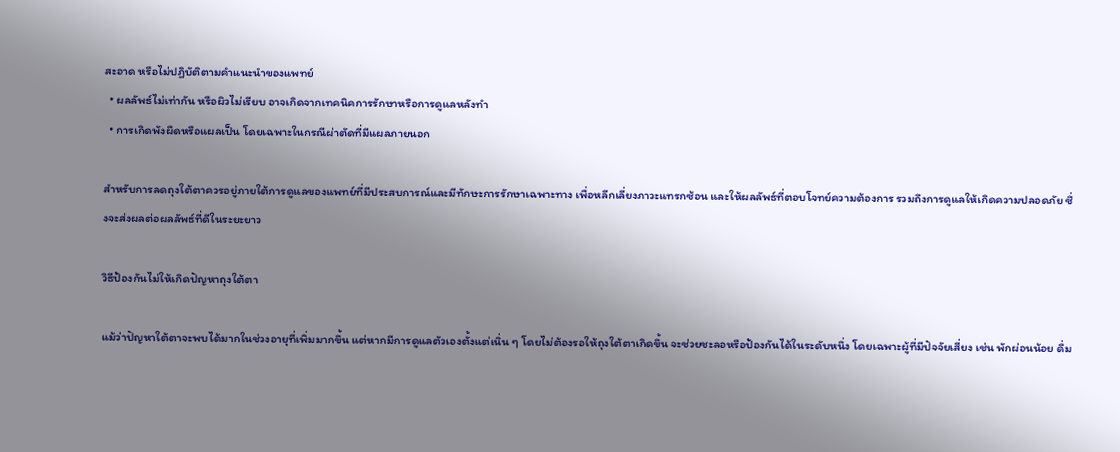สะอาด หรือไม่ปฏิบัติตามคำแนะนำของแพทย์
  • ผลลัพธ์ไม่เท่ากัน หรือผิวไม่เรียบ อาจเกิดจากเทคนิคการรักษาหรือการดูแลหลังทำ
  • การเกิดพังผืดหรือแผลเป็น โดยเฉพาะในกรณีผ่าตัดที่มีแผลภายนอก

สำหรับการลดถุงใต้ตาควรอยู่ภายใต้การดูแลของแพทย์ที่มีประสบการณ์และมีทักษะการรักษาเฉพาะทาง เพื่อหลีกเลี่ยงภาวะแทรกซ้อน และให้ผลลัพธ์ที่ตอบโจทย์ความต้องการ รวมถึงการดูแลให้เกิดความปลอดภัย ซึ่งจะส่งผลต่อผลลัพธ์ที่ดีในระยะยาว

วิธีป้องกันไม่ให้เกิดปัญหาถุงใต้ตา

แม้ว่าปัญหาใต้ตาจะพบได้มากในช่วงอายุที่เพิ่มมากขึ้น แต่หากมีการดูแลตัวเองตั้งแต่เนิ่น ๆ โดยไม่ต้องรอให้ถุงใต้ตาเกิดขึ้น จะช่วยชะลอหรือป้องกันได้ในระดับหนึ่ง โดยเฉพาะผู้ที่มีปัจจัยเสี่ยง เช่น พักผ่อนน้อย ดื่ม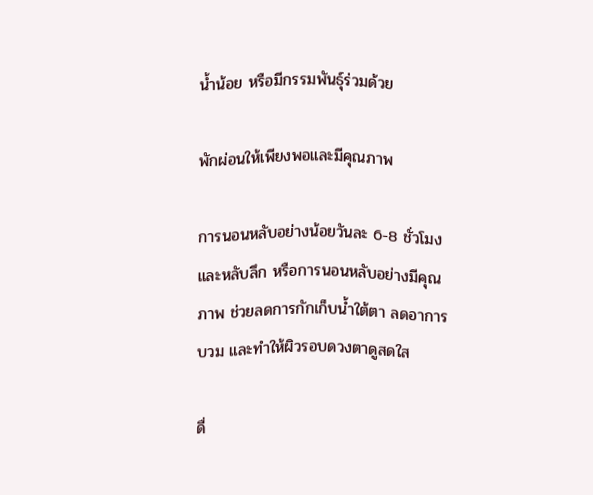น้ำน้อย หรือมีกรรมพันธุ์ร่วมด้วย

พักผ่อนให้เพียงพอและมีคุณภาพ

การนอนหลับอย่างน้อยวันละ 6-8 ชั่วโมง และหลับลึก หรือการนอนหลับอย่างมีคุณภาพ ช่วยลดการกักเก็บน้ำใต้ตา ลดอาการบวม และทำให้ผิวรอบดวงตาดูสดใส

ดื่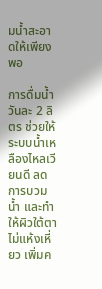มน้ำสะอาดให้เพียงพอ

การดื่มน้ำวันละ 2 ลิตร ช่วยให้ระบบน้ำเหลืองไหลเวียนดี ลดการบวมน้ำ และทำให้ผิวใต้ตาไม่แห้งเหี่ยว เพิ่มค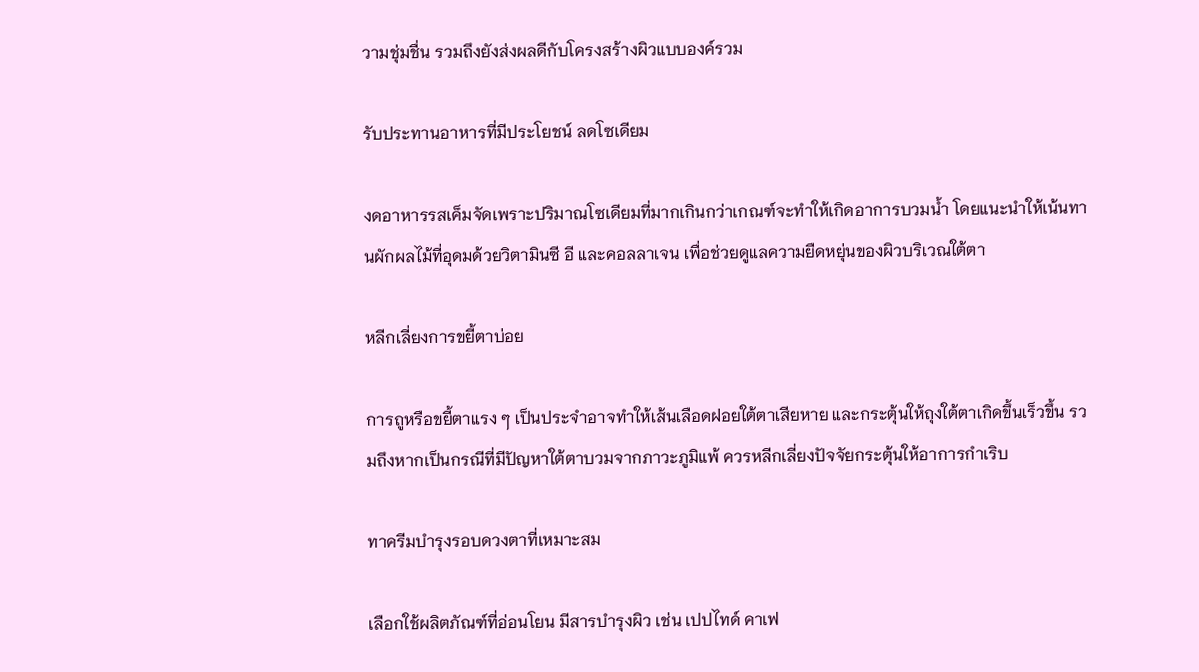วามชุ่มชื่น รวมถึงยังส่งผลดีกับโครงสร้างผิวแบบองค์รวม

รับประทานอาหารที่มีประโยชน์ ลดโซเดียม

งดอาหารรสเค็มจัดเพราะปริมาณโซเดียมที่มากเกินกว่าเกณฑ์จะทำให้เกิดอาการบวมน้ำ โดยแนะนำให้เน้นทานผักผลไม้ที่อุดมด้วยวิตามินซี อี และคอลลาเจน เพื่อช่วยดูแลความยืดหยุ่นของผิวบริเวณใต้ตา

หลีกเลี่ยงการขยี้ตาบ่อย

การถูหรือขยี้ตาแรง ๆ เป็นประจำอาจทำให้เส้นเลือดฝอยใต้ตาเสียหาย และกระตุ้นให้ถุงใต้ตาเกิดขึ้นเร็วขึ้น รวมถึงหากเป็นกรณีที่มีปัญหาใต้ตาบวมจากภาวะภูมิแพ้ ควรหลีกเลี่ยงปัจจัยกระตุ้นให้อาการกำเริบ

ทาครีมบำรุงรอบดวงตาที่เหมาะสม

เลือกใช้ผลิตภัณฑ์ที่อ่อนโยน มีสารบำรุงผิว เช่น เปปไทด์ คาเฟ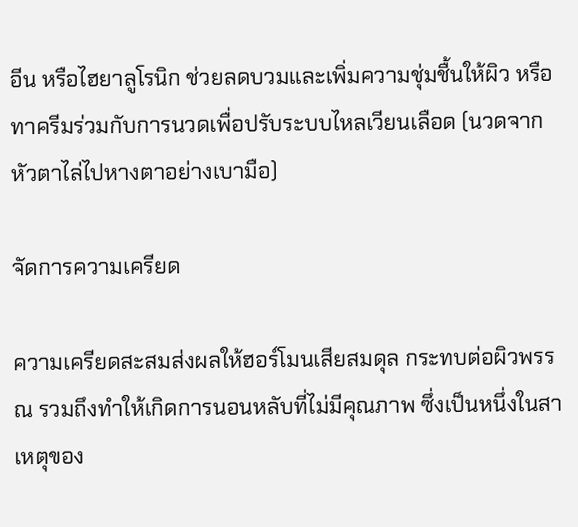อีน หรือไฮยาลูโรนิก ช่วยลดบวมและเพิ่มความชุ่มชื้นให้ผิว หรือทาครีมร่วมกับการนวดเพื่อปรับระบบไหลเวียนเลือด (นวดจากหัวตาไล่ไปหางตาอย่างเบามือ)

จัดการความเครียด

ความเครียดสะสมส่งผลให้ฮอร์โมนเสียสมดุล กระทบต่อผิวพรรณ รวมถึงทำให้เกิดการนอนหลับที่ไม่มีคุณภาพ ซึ่งเป็นหนึ่งในสาเหตุของ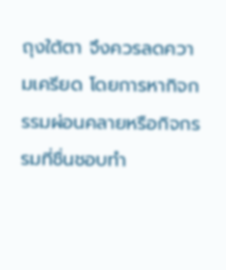ถุงใต้ตา จึงควรลดความเครียด โดยการหากิจกรรมผ่อนคลายหรือกิจกรรมที่ชื่นชอบทำ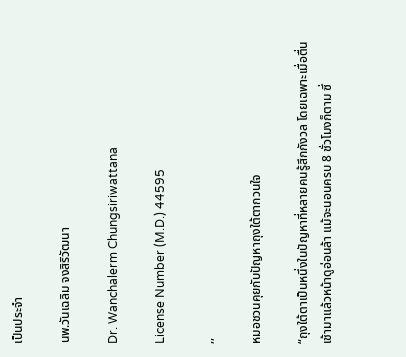เป็นประจำ

นพ.วันเฉลิม จงสิริวัฒนา

Dr. Wanchalerm Chungsiriwattana

License Number (M.D.) 44595

,,

หมอชวนคุยกับปัญหาถุงใต้ตากวนใจ

“ถุงใต้ตาเป็นหนึ่งในปัญหาที่หลายคนรู้สึกกังวล โดยเฉพาะเมื่อตื่นเช้ามาแล้วหน้าดูอ่อนล้า แม้จะนอนครบ 8 ชั่วโมงก็ตาม ซึ่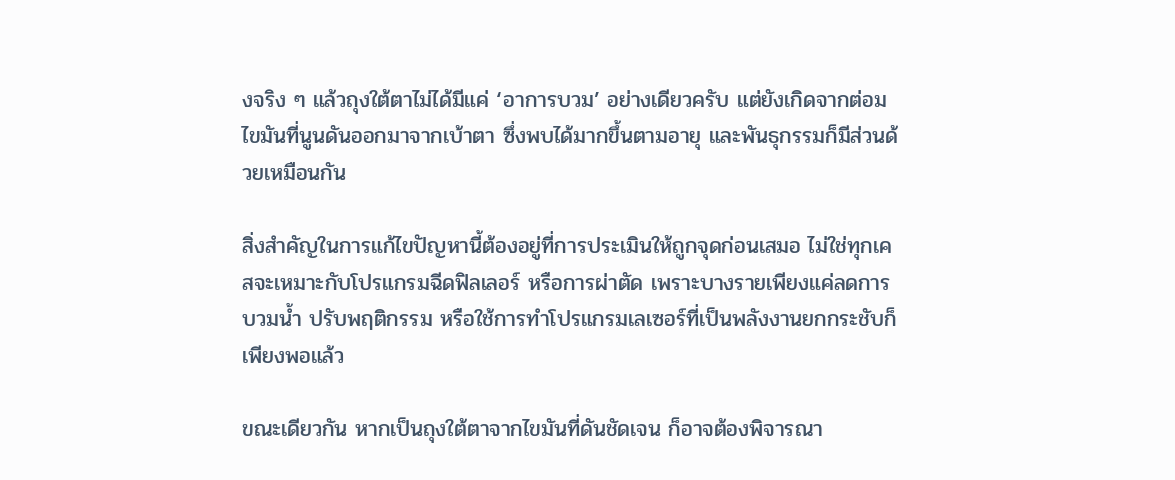งจริง ๆ แล้วถุงใต้ตาไม่ได้มีแค่ ‘อาการบวม’ อย่างเดียวครับ แต่ยังเกิดจากต่อมไขมันที่นูนดันออกมาจากเบ้าตา ซึ่งพบได้มากขึ้นตามอายุ และพันธุกรรมก็มีส่วนด้วยเหมือนกัน

สิ่งสำคัญในการแก้ไขปัญหานี้ต้องอยู่ที่การประเมินให้ถูกจุดก่อนเสมอ ไม่ใช่ทุกเคสจะเหมาะกับโปรแกรมฉีดฟิลเลอร์ หรือการผ่าตัด เพราะบางรายเพียงแค่ลดการบวมน้ำ ปรับพฤติกรรม หรือใช้การทำโปรแกรมเลเซอร์ที่เป็นพลังงานยกกระชับก็เพียงพอแล้ว

ขณะเดียวกัน หากเป็นถุงใต้ตาจากไขมันที่ดันชัดเจน ก็อาจต้องพิจารณา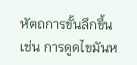หัตถการขั้นลึกขึ้น เช่น การดูดไขมันห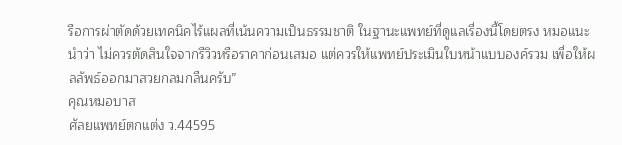รือการผ่าตัดด้วยเทคนิคไร้แผลที่เน้นความเป็นธรรมชาติ ในฐานะแพทย์ที่ดูแลเรื่องนี้โดยตรง หมอแนะนำว่า ไม่ควรตัดสินใจจากรีวิวหรือราคาก่อนเสมอ แต่ควรให้แพทย์ประเมินใบหน้าแบบองค์รวม เพื่อให้ผลลัพธ์ออกมาสวยกลมกลืนครับ”
คุณหมอบาส
ศัลยแพทย์ตกแต่ง ว.44595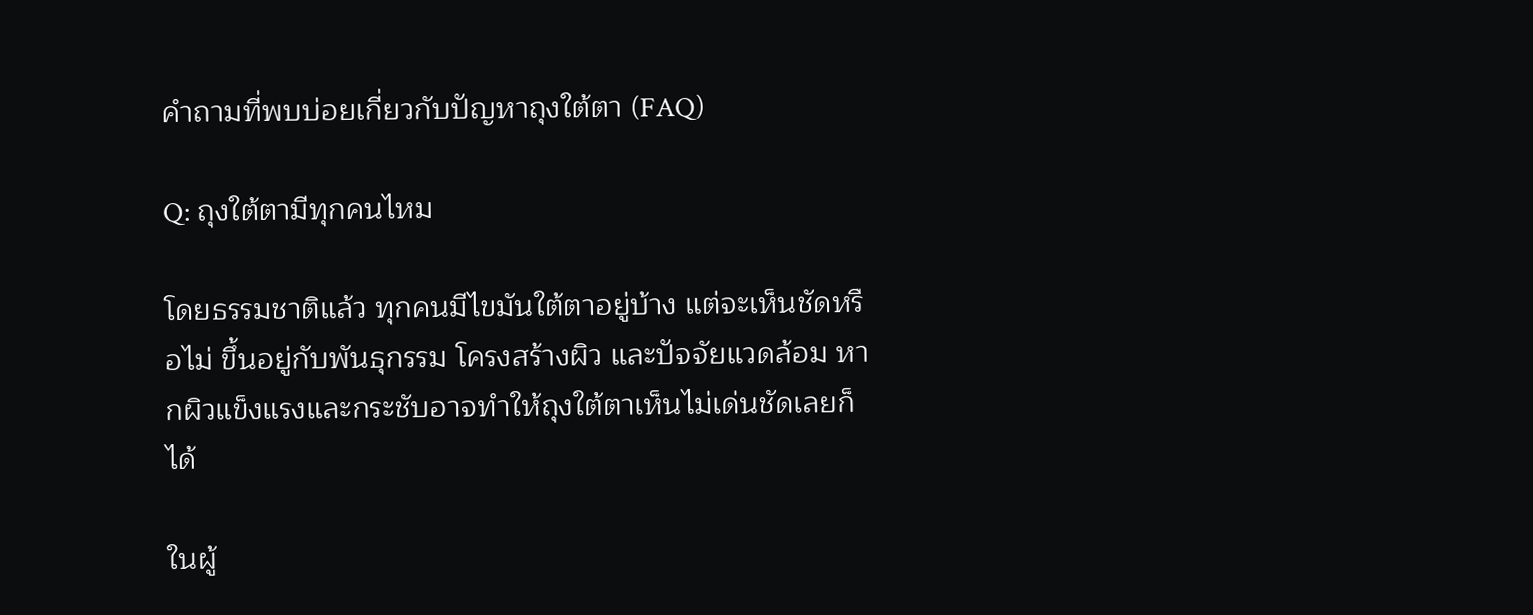คำถามที่พบบ่อยเกี่ยวกับปัญหาถุงใต้ตา (FAQ)

Q: ถุงใต้ตามีทุกคนไหม

โดยธรรมชาติแล้ว ทุกคนมีไขมันใต้ตาอยู่บ้าง แต่จะเห็นชัดหรือไม่ ขึ้นอยู่กับพันธุกรรม โครงสร้างผิว และปัจจัยแวดล้อม หากผิวแข็งแรงและกระชับอาจทำให้ถุงใต้ตาเห็นไม่เด่นชัดเลยก็ได้

ในผู้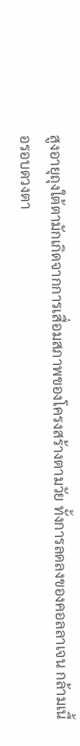สูงอายุถุงใต้ตามักเกิดจากการเสื่อมสภาพของโครงสร้างตามวัย ทั้งการลดลงของคอลลาเจน กล้ามเนื้อรอบดวงตา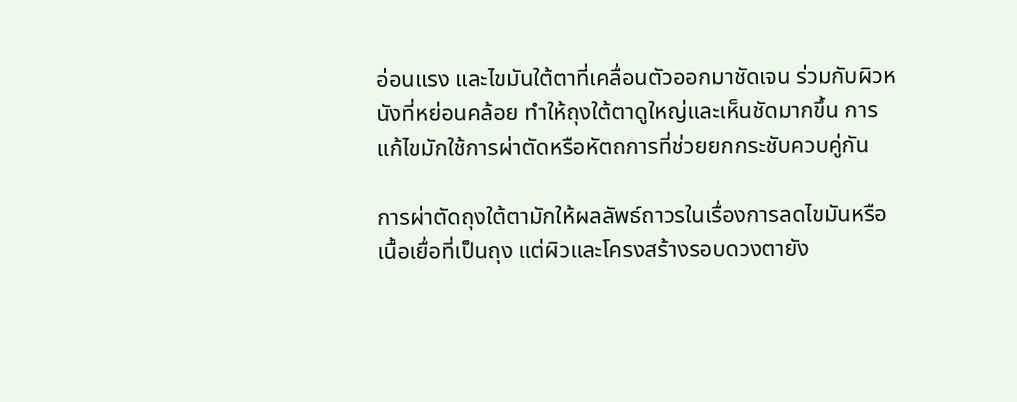อ่อนแรง และไขมันใต้ตาที่เคลื่อนตัวออกมาชัดเจน ร่วมกับผิวหนังที่หย่อนคล้อย ทำให้ถุงใต้ตาดูใหญ่และเห็นชัดมากขึ้น การแก้ไขมักใช้การผ่าตัดหรือหัตถการที่ช่วยยกกระชับควบคู่กัน

การผ่าตัดถุงใต้ตามักให้ผลลัพธ์ถาวรในเรื่องการลดไขมันหรือเนื้อเยื่อที่เป็นถุง แต่ผิวและโครงสร้างรอบดวงตายัง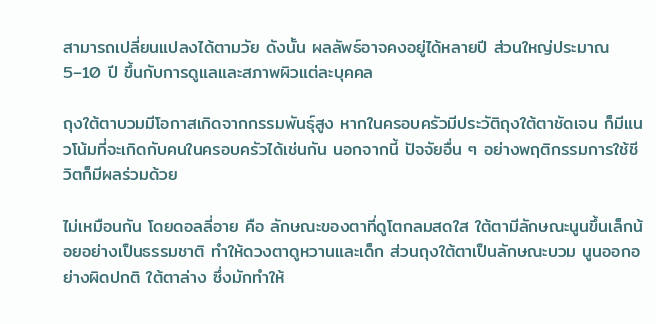สามารถเปลี่ยนแปลงได้ตามวัย ดังนั้น ผลลัพธ์อาจคงอยู่ได้หลายปี ส่วนใหญ่ประมาณ 5–10 ปี ขึ้นกับการดูแลและสภาพผิวแต่ละบุคคล

ถุงใต้ตาบวมมีโอกาสเกิดจากกรรมพันธุ์สูง หากในครอบครัวมีประวัติถุงใต้ตาชัดเจน ก็มีแนวโน้มที่จะเกิดกับคนในครอบครัวได้เช่นกัน นอกจากนี้ ปัจจัยอื่น ๆ อย่างพฤติกรรมการใช้ชีวิตก็มีผลร่วมด้วย

ไม่เหมือนกัน โดยดอลลี่อาย คือ ลักษณะของตาที่ดูโตกลมสดใส ใต้ตามีลักษณะนูนขึ้นเล็กน้อยอย่างเป็นธรรมชาติ ทำให้ดวงตาดูหวานและเด็ก ส่วนถุงใต้ตาเป็นลักษณะบวม นูนออกอย่างผิดปกติ ใต้ตาล่าง ซึ่งมักทำให้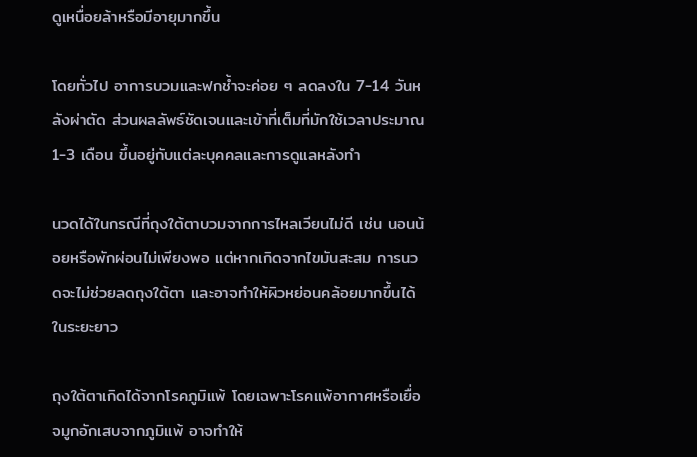ดูเหนื่อยล้าหรือมีอายุมากขึ้น

โดยทั่วไป อาการบวมและฟกช้ำจะค่อย ๆ ลดลงใน 7-14 วันหลังผ่าตัด ส่วนผลลัพธ์ชัดเจนและเข้าที่เต็มที่มักใช้เวลาประมาณ 1-3 เดือน ขึ้นอยู่กับแต่ละบุคคลและการดูแลหลังทำ

นวดได้ในกรณีที่ถุงใต้ตาบวมจากการไหลเวียนไม่ดี เช่น นอนน้อยหรือพักผ่อนไม่เพียงพอ แต่หากเกิดจากไขมันสะสม การนวดจะไม่ช่วยลดถุงใต้ตา และอาจทำให้ผิวหย่อนคล้อยมากขึ้นได้ในระยะยาว

ถุงใต้ตาเกิดได้จากโรคภูมิแพ้ โดยเฉพาะโรคแพ้อากาศหรือเยื่อจมูกอักเสบจากภูมิแพ้ อาจทำให้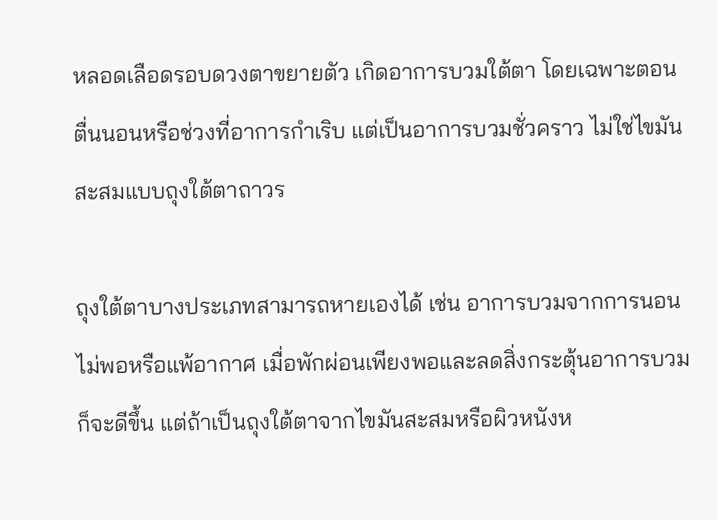หลอดเลือดรอบดวงตาขยายตัว เกิดอาการบวมใต้ตา โดยเฉพาะตอนตื่นนอนหรือช่วงที่อาการกำเริบ แต่เป็นอาการบวมชั่วคราว ไม่ใช่ไขมันสะสมแบบถุงใต้ตาถาวร

ถุงใต้ตาบางประเภทสามารถหายเองได้ เช่น อาการบวมจากการนอนไม่พอหรือแพ้อากาศ เมื่อพักผ่อนเพียงพอและลดสิ่งกระตุ้นอาการบวมก็จะดีขึ้น แต่ถ้าเป็นถุงใต้ตาจากไขมันสะสมหรือผิวหนังห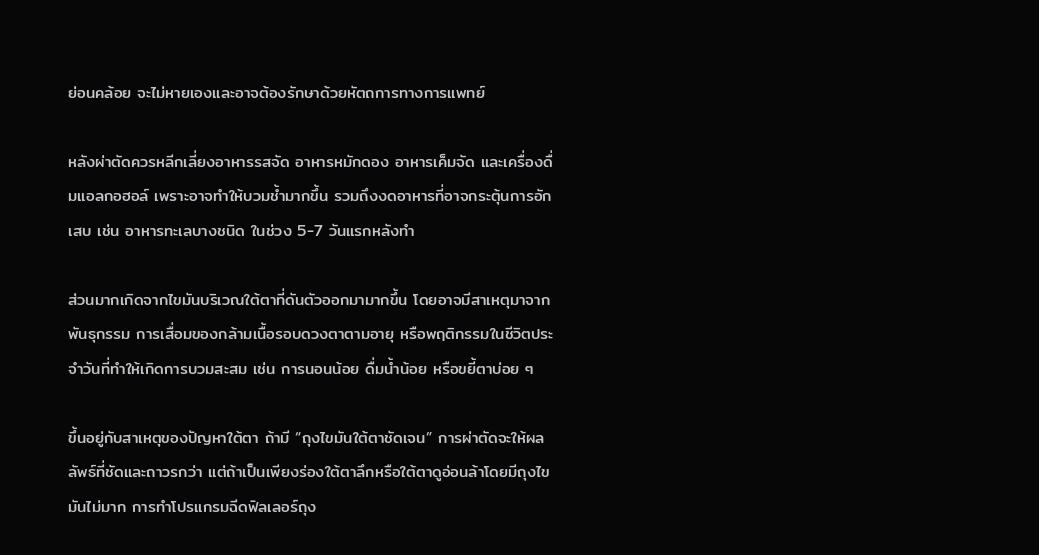ย่อนคล้อย จะไม่หายเองและอาจต้องรักษาด้วยหัตถการทางการแพทย์

หลังผ่าตัดควรหลีกเลี่ยงอาหารรสจัด อาหารหมักดอง อาหารเค็มจัด และเครื่องดื่มแอลกอฮอล์ เพราะอาจทำให้บวมช้ำมากขึ้น รวมถึงงดอาหารที่อาจกระตุ้นการอักเสบ เช่น อาหารทะเลบางชนิด ในช่วง 5-7 วันแรกหลังทำ

ส่วนมากเกิดจากไขมันบริเวณใต้ตาที่ดันตัวออกมามากขึ้น โดยอาจมีสาเหตุมาจากพันธุกรรม การเสื่อมของกล้ามเนื้อรอบดวงตาตามอายุ หรือพฤติกรรมในชีวิตประจำวันที่ทำให้เกิดการบวมสะสม เช่น การนอนน้อย ดื่มน้ำน้อย หรือขยี้ตาบ่อย ๆ

ขึ้นอยู่กับสาเหตุของปัญหาใต้ตา ถ้ามี “ถุงไขมันใต้ตาชัดเจน” การผ่าตัดจะให้ผลลัพธ์ที่ชัดและถาวรกว่า แต่ถ้าเป็นเพียงร่องใต้ตาลึกหรือใต้ตาดูอ่อนล้าโดยมีถุงไขมันไม่มาก การทำโปรแกรมฉีดฟิลเลอร์ถุง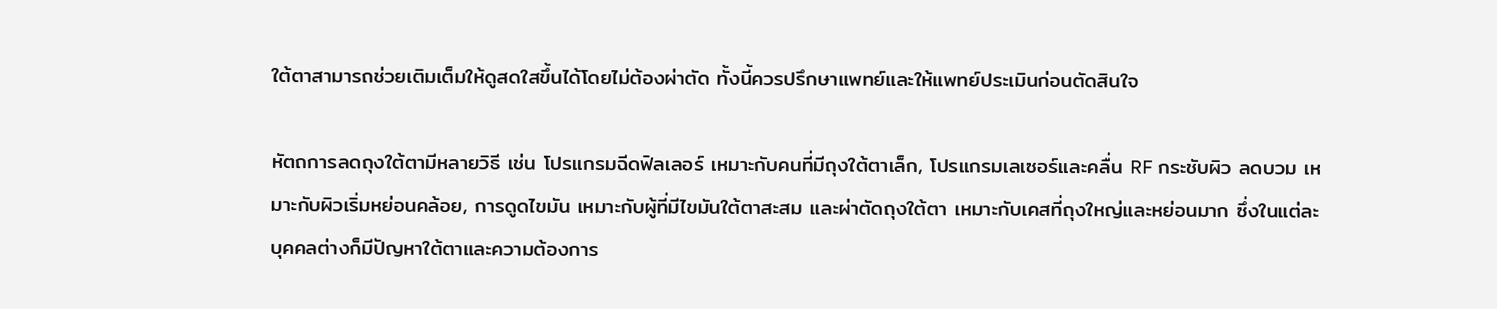ใต้ตาสามารถช่วยเติมเต็มให้ดูสดใสขึ้นได้โดยไม่ต้องผ่าตัด ทั้งนี้ควรปรึกษาแพทย์และให้แพทย์ประเมินก่อนตัดสินใจ

หัตถการลดถุงใต้ตามีหลายวิธี เช่น โปรแกรมฉีดฟิลเลอร์ เหมาะกับคนที่มีถุงใต้ตาเล็ก, โปรแกรมเลเซอร์และคลื่น RF กระชับผิว ลดบวม เหมาะกับผิวเริ่มหย่อนคล้อย, การดูดไขมัน เหมาะกับผู้ที่มีไขมันใต้ตาสะสม และผ่าตัดถุงใต้ตา เหมาะกับเคสที่ถุงใหญ่และหย่อนมาก ซึ่งในแต่ละบุคคลต่างก็มีปัญหาใต้ตาและความต้องการ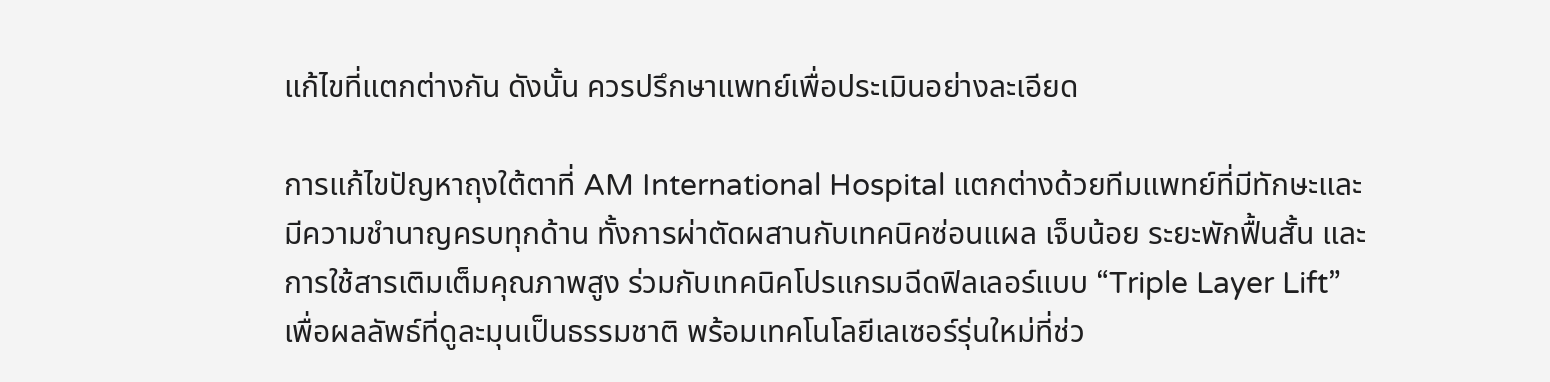แก้ไขที่แตกต่างกัน ดังนั้น ควรปรึกษาแพทย์เพื่อประเมินอย่างละเอียด

การแก้ไขปัญหาถุงใต้ตาที่ AM International Hospital แตกต่างด้วยทีมแพทย์ที่มีทักษะและมีความชำนาญครบทุกด้าน ทั้งการผ่าตัดผสานกับเทคนิคซ่อนแผล เจ็บน้อย ระยะพักฟื้นสั้น และการใช้สารเติมเต็มคุณภาพสูง ร่วมกับเทคนิคโปรแกรมฉีดฟิลเลอร์แบบ “Triple Layer Lift” เพื่อผลลัพธ์ที่ดูละมุนเป็นธรรมชาติ พร้อมเทคโนโลยีเลเซอร์รุ่นใหม่ที่ช่ว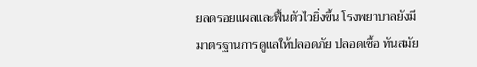ยลดรอยแผลและฟื้นตัวไวยิ่งขึ้น โรงพยาบาลยังมีมาตรฐานการดูแลให้ปลอดภัย ปลอดเชื้อ ทันสมัย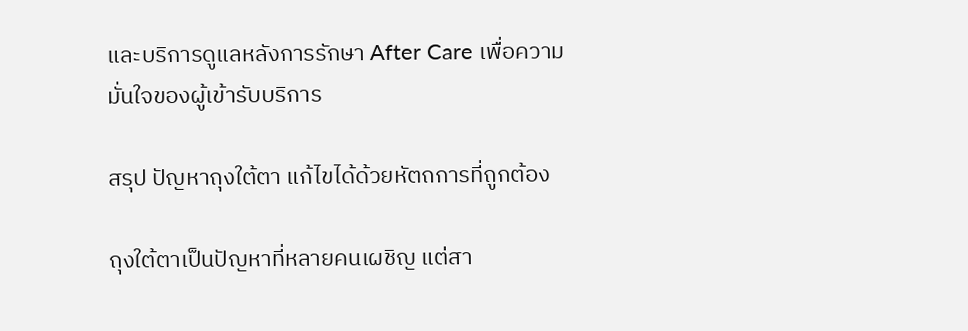และบริการดูแลหลังการรักษา After Care เพื่อความมั่นใจของผู้เข้ารับบริการ

สรุป ปัญหาถุงใต้ตา แก้ไขได้ด้วยหัตถการที่ถูกต้อง

ถุงใต้ตาเป็นปัญหาที่หลายคนเผชิญ แต่สา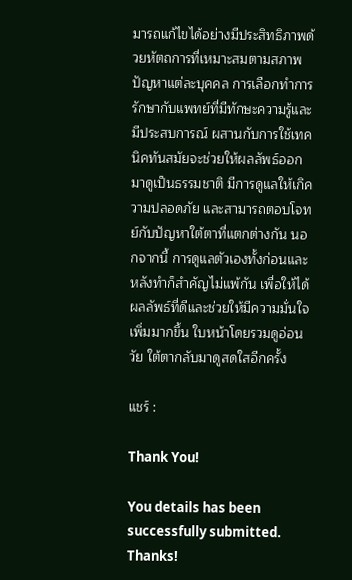มารถแก้ไขได้อย่างมีประสิทธิภาพด้วยหัตถการที่เหมาะสมตามสภาพปัญหาแต่ละบุคคล การเลือกทำการรักษากับแพทย์ที่มีทักษะความรู้และมีประสบการณ์ ผสานกับการใช้เทคนิคทันสมัยจะช่วยให้ผลลัพธ์ออกมาดูเป็นธรรมชาติ มีการดูแลให้เกิความปลอดภัย และสามารถตอบโจทย์กับปัญหาใต้ตาที่แตกต่างกัน นอกจากนี้ การดูแลตัวเองทั้งก่อนและหลังทำก็สำคัญไม่แพ้กัน เพื่อให้ได้ผลลัพธ์ที่ดีและช่วยให้มีความมั่นใจเพิ่มมากขึ้น ใบหน้าโดยรวมดูอ่อนวัย ใต้ตากลับมาดูสดใสอีกครั้ง

แชร์ :

Thank You!

You details has been successfully submitted. Thanks!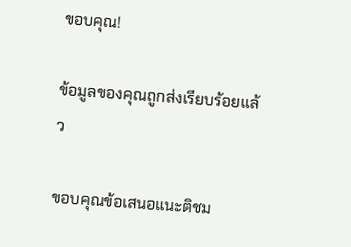ขอบคุณ!

ข้อมูลของคุณถูกส่งเรียบร้อยแล้ว

ขอบคุณข้อเสนอแนะติชม